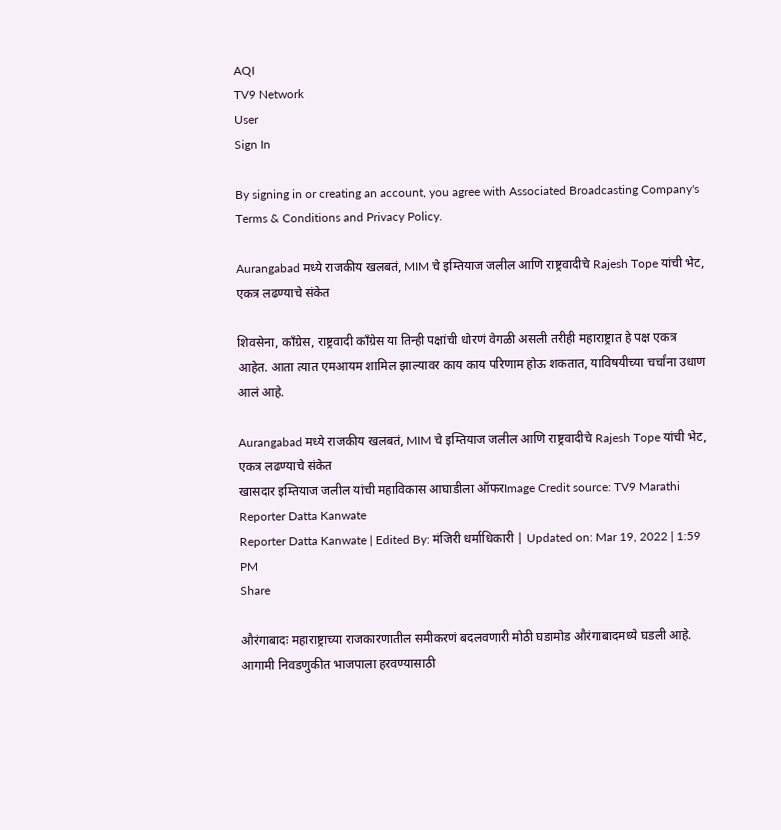AQI
TV9 Network
User
Sign In

By signing in or creating an account, you agree with Associated Broadcasting Company's Terms & Conditions and Privacy Policy.

Aurangabad मध्ये राजकीय खलबतं, MIM चे इम्तियाज जलील आणि राष्ट्रवादीचे Rajesh Tope यांची भेट, एकत्र लढण्याचे संकेत

शिवसेना, काँग्रेस, राष्ट्रवादी काँग्रेस या तिन्ही पक्षांची धोरणं वेगळी असली तरीही महाराष्ट्रात हे पक्ष एकत्र आहेत. आता त्यात एमआयम शामिल झाल्यावर काय काय परिणाम होऊ शकतात, याविषयीच्या चर्चांना उधाण आलं आहे.

Aurangabad मध्ये राजकीय खलबतं, MIM चे इम्तियाज जलील आणि राष्ट्रवादीचे Rajesh Tope यांची भेट, एकत्र लढण्याचे संकेत
खासदार इम्तियाज जलील यांची महाविकास आघाडीला ऑफरImage Credit source: TV9 Marathi
Reporter Datta Kanwate
Reporter Datta Kanwate | Edited By: मंजिरी धर्माधिकारी | Updated on: Mar 19, 2022 | 1:59 PM
Share

औरंगाबादः महाराष्ट्राच्या राजकारणातील समीकरणं बदलवणारी मोठी घडामोड औरंगाबादमध्ये घडली आहे. आगामी निवडणुकीत भाजपाला हरवण्यासाठी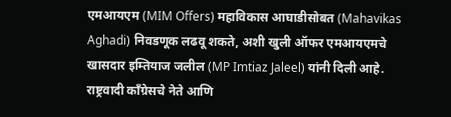एमआयएम (MIM Offers) महाविकास आघाडीसोबत (Mahavikas Aghadi) निवडणूक लढवू शकते, अशी खुली ऑफर एमआयएमचे खासदार इम्तियाज जलील (MP Imtiaz Jaleel) यांनी दिली आहे. राष्ट्रवादी काँग्रेसचे नेते आणि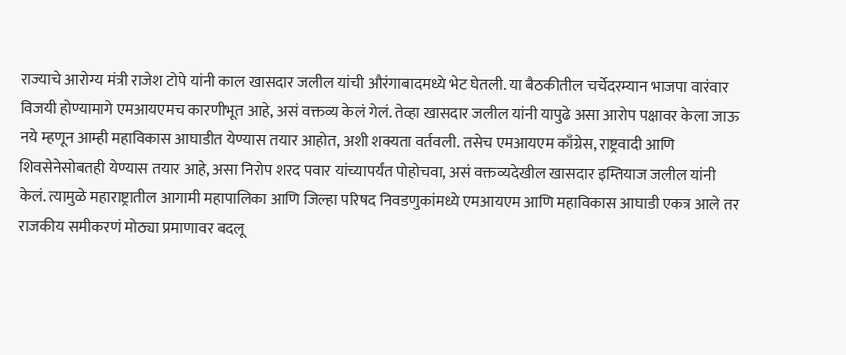राज्याचे आरोग्य मंत्री राजेश टोपे यांनी काल खासदार जलील यांची औरंगाबादमध्ये भेट घेतली. या बैठकीतील चर्चेदरम्यान भाजपा वारंवार विजयी होण्यामागे एमआयएमच कारणीभूत आहे, असं वक्तव्य केलं गेलं. तेव्हा खासदार जलील यांनी यापुढे असा आरोप पक्षावर केला जाऊ नये म्हणून आम्ही महाविकास आघाडीत येण्यास तयार आहोत, अशी शक्यता वर्तवली. तसेच एमआयएम काँग्रेस, राष्ट्रवादी आणि शिवसेनेसोबतही येण्यास तयार आहे, असा निरोप शरद पवार यांच्यापर्यंत पोहोचवा, असं वक्तव्यदेखील खासदार इम्तियाज जलील यांनी केलं. त्यामुळे महाराष्ट्रातील आगामी महापालिका आणि जिल्हा परिषद निवडणुकांमध्ये एमआयएम आणि महाविकास आघाडी एकत्र आले तर राजकीय समीकरणं मोठ्या प्रमाणावर बदलू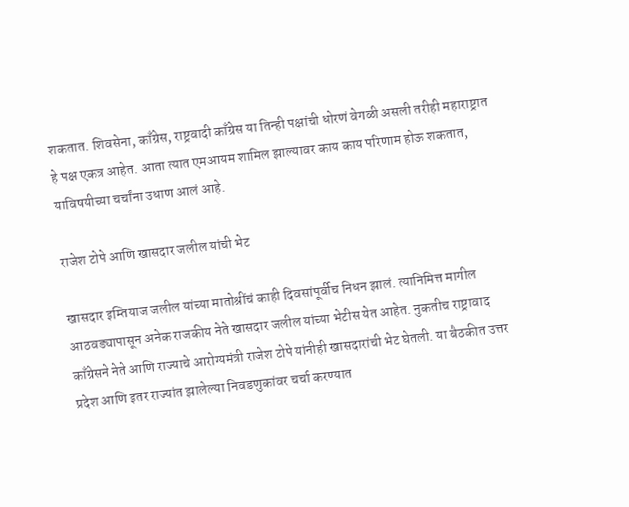शकतात. शिवसेना, काँग्रेस, राष्ट्रवादी काँग्रेस या तिन्ही पक्षांची धोरणं वेगळी असली तरीही महाराष्ट्रात हे पक्ष एकत्र आहेत. आता त्यात एमआयम शामिल झाल्यावर काय काय परिणाम होऊ शकतात, याविषयीच्या चर्चांना उधाण आलं आहे.

राजेश टोपे आणि खासदार जलील यांची भेट

खासदार इम्तियाज जलील यांच्या मातोश्रींचं काही दिवसांपूर्वीच निधन झालं. त्यानिमित्त मागील आठवड्यापासून अनेक राजकीय नेते खासदार जलील यांच्या भेटीस येत आहेत. नुकतीच राष्ट्रावाद काँग्रेसने नेते आणि राज्याचे आरोग्यमंत्री राजेश टोपे यांनीही खासदारांची भेट घेतली. या बैठकीत उत्तर प्रदेश आणि इतर राज्यांत झालेल्या निवडणुकांवर चर्चा करण्यात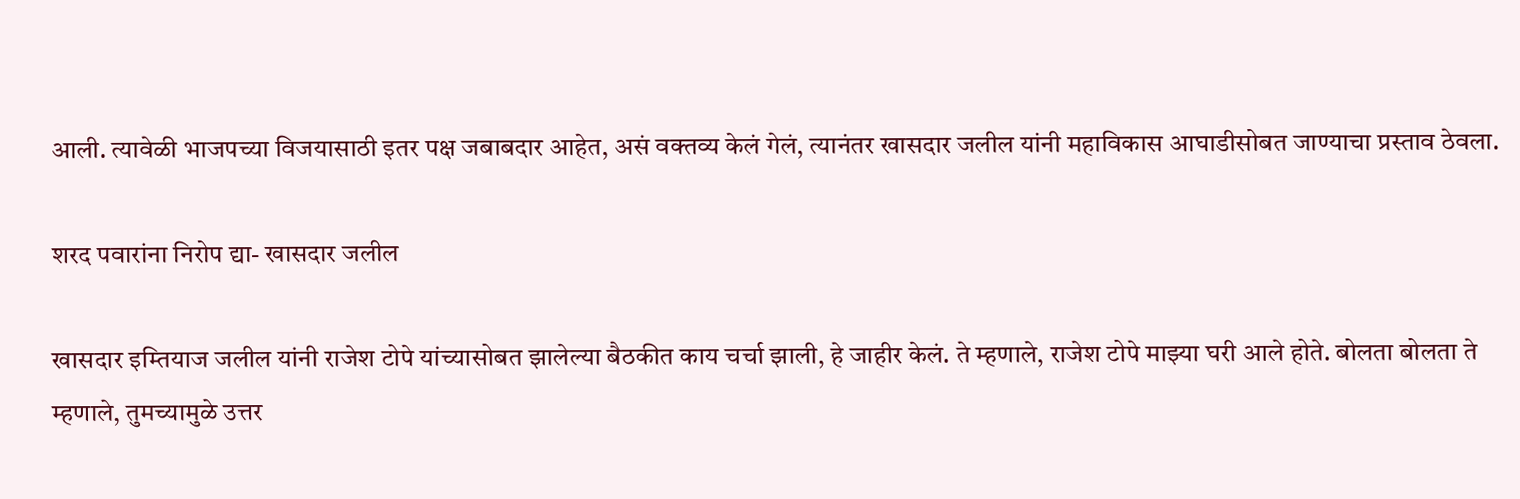आली. त्यावेळी भाजपच्या विजयासाठी इतर पक्ष जबाबदार आहेत, असं वक्तव्य केलं गेलं, त्यानंतर खासदार जलील यांनी महाविकास आघाडीसोबत जाण्याचा प्रस्ताव ठेवला.

शरद पवारांना निरोप द्या- खासदार जलील

खासदार इम्तियाज जलील यांनी राजेश टोपे यांच्यासोबत झालेल्या बैठकीत काय चर्चा झाली, हे जाहीर केलं. ते म्हणाले, राजेश टोपे माझ्या घरी आले होते. बोलता बोलता ते म्हणाले, तुमच्यामुळे उत्तर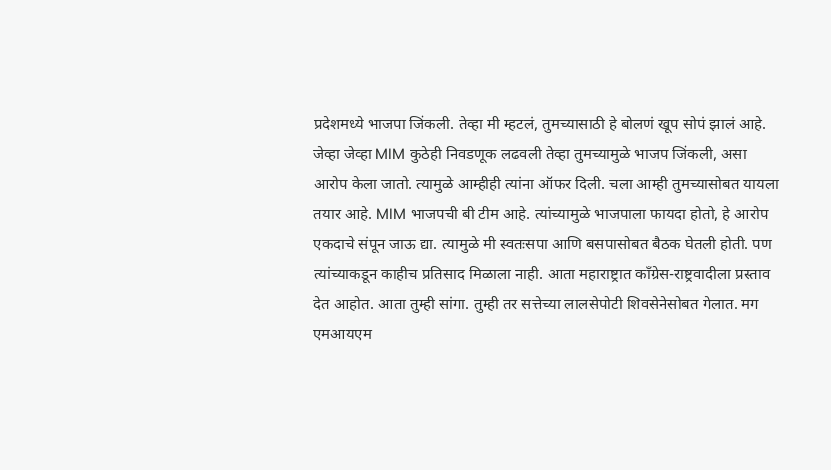प्रदेशमध्ये भाजपा जिंकली. तेव्हा मी म्हटलं, तुमच्यासाठी हे बोलणं खूप सोपं झालं आहे. जेव्हा जेव्हा MIM कुठेही निवडणूक लढवली तेव्हा तुमच्यामुळे भाजप जिंकली, असा आरोप केला जातो. त्यामुळे आम्हीही त्यांना ऑफर दिली. चला आम्ही तुमच्यासोबत यायला तयार आहे. MIM भाजपची बी टीम आहे. त्यांच्यामुळे भाजपाला फायदा होतो, हे आरोप एकदाचे संपून जाऊ द्या. त्यामुळे मी स्वतःसपा आणि बसपासोबत बैठक घेतली होती. पण त्यांच्याकडून काहीच प्रतिसाद मिळाला नाही. आता महाराष्ट्रात काँग्रेस-राष्ट्रवादीला प्रस्ताव देत आहोत. आता तुम्ही सांगा. तुम्ही तर सत्तेच्या लालसेपोटी शिवसेनेसोबत गेलात. मग एमआयएम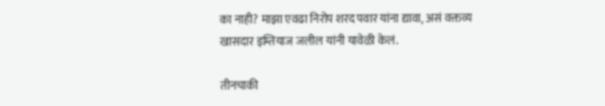का नाही? माझा एवढा निरोप शरद पवार यांना द्यावा, असं वक्तव्य खासदार इम्तियाज जलील यांनी यावेळी केलं.

तीनचाकी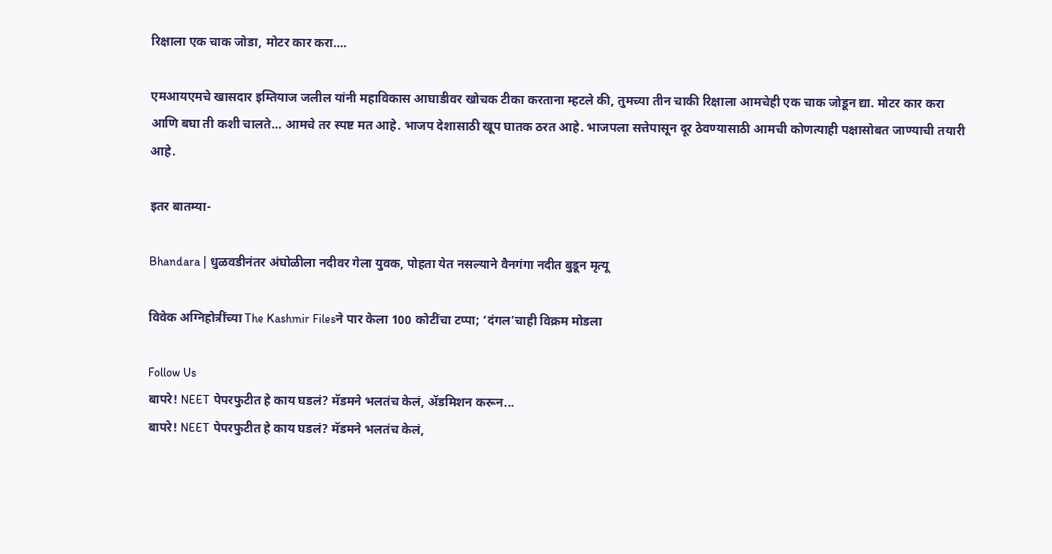रिक्षाला एक चाक जोडा, मोटर कार करा….

एमआयएमचे खासदार इम्तियाज जलील यांनी महाविकास आघाडीवर खोचक टीका करताना म्हटले की, तुमच्या तीन चाकी रिक्षाला आमचेही एक चाक जोडून द्या. मोटर कार करा आणि बघा ती कशी चालते… आमचे तर स्पष्ट मत आहे. भाजप देशासाठी खूप घातक ठरत आहे. भाजपला सत्तेपासून दूर ठेवण्यासाठी आमची कोणत्याही पक्षासोबत जाण्याची तयारी आहे.

इतर बातम्या-

Bhandara | धुळवडीनंतर अंघोळीला नदीवर गेला युवक, पोहता येत नसल्याने वैनगंगा नदीत बुडून मृत्यू

विवेक अग्निहोत्रींच्या The Kashmir Filesने पार केला 100 कोटींचा टप्पा; ‘दंगल’चाही विक्रम मोडला

Follow Us
बापरे! NEET पेपरफुटीत हे काय घडलं? मॅडमने भलतंच केलं, ॲडमिशन करून...
बापरे! NEET पेपरफुटीत हे काय घडलं? मॅडमने भलतंच केलं,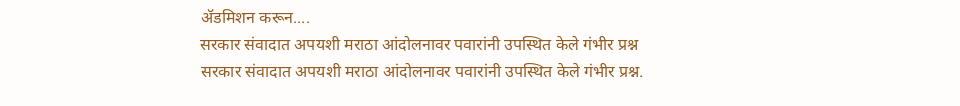ॲडमिशन करून....
सरकार संवादात अपयशी मराठा आंदोलनावर पवारांनी उपस्थित केले गंभीर प्रश्न
सरकार संवादात अपयशी मराठा आंदोलनावर पवारांनी उपस्थित केले गंभीर प्रश्न.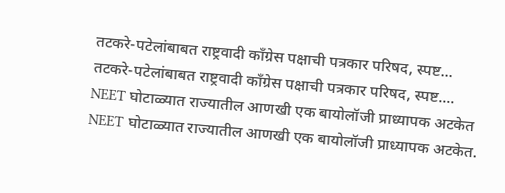तटकरे-पटेलांबाबत राष्ट्रवादी कॉंग्रेस पक्षाची पत्रकार परिषद, स्पष्ट...
तटकरे-पटेलांबाबत राष्ट्रवादी कॉंग्रेस पक्षाची पत्रकार परिषद, स्पष्ट....
NEET घोटाळ्यात राज्यातील आणखी एक बायोलॉजी प्राध्यापक अटकेत
NEET घोटाळ्यात राज्यातील आणखी एक बायोलॉजी प्राध्यापक अटकेत.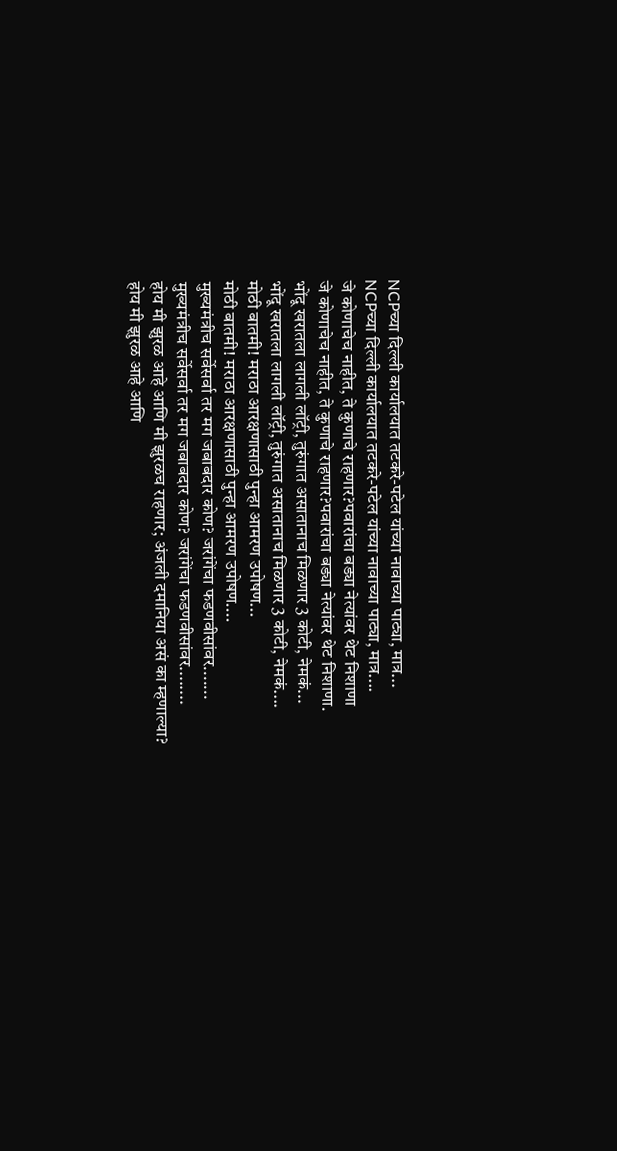NCPच्या दिल्ली कार्यालयात तटकरे-पटेल यांच्या नावाच्या पाट्या, मात्र...
NCPच्या दिल्ली कार्यालयात तटकरे-पटेल यांच्या नावाच्या पाट्या, मात्र....
जे कोणाचेच नाहीत, ते कुणाचे राहणार?पवारांचा बड्या नेत्यांवर थेट निशाणा
जे कोणाचेच नाहीत, ते कुणाचे राहणार?पवारांचा बड्या नेत्यांवर थेट निशाणा.
भोंदू खरातला लागली लॉट्री, तुरुंगात असातानाच मिळणार 3 कोटी, नेमकं...
भोंदू खरातला लागली लॉट्री, तुरुंगात असातानाच मिळणार 3 कोटी, नेमकं....
मोठी बातमी! मराठा आरक्षणासाठी पुन्हा आमरण उपोषण...
मोठी बातमी! मराठा आरक्षणासाठी पुन्हा आमरण उपोषण....
मुख्यमंत्रीच सर्वेसर्वा तर मग जबाबदार कोण? जरांगेंचा फडणवीसांवर.......
मुख्यमंत्रीच सर्वेसर्वा तर मग जबाबदार कोण? जरांगेंचा फडणवीसांवर........
होय मी झुरळ आहे आणि मी झुरळच राहणार; अंजली दमानिया असं का म्हणाल्या?
होय मी झुरळ आहे आणि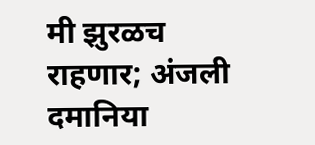मी झुरळच राहणार; अंजली दमानिया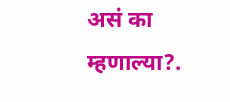असं का म्हणाल्या?.